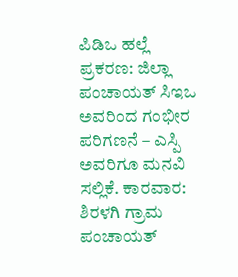ಪಿಡಿಒ ಹಲ್ಲೆ ಪ್ರಕರಣ: ಜಿಲ್ಲಾ ಪಂಚಾಯತ್ ಸಿಇಒ ಅವರಿಂದ ಗಂಭೀರ ಪರಿಗಣನೆ – ಎಸ್ಪಿ ಅವರಿಗೂ ಮನವಿ ಸಲ್ಲಿಕೆ. ಕಾರವಾರ: ಶಿರಳಗಿ ಗ್ರಾಮ ಪಂಚಾಯತ್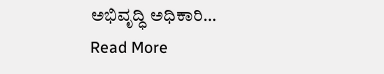ಅಭಿವೃದ್ಧಿ ಅಧಿಕಾರಿ…
Read More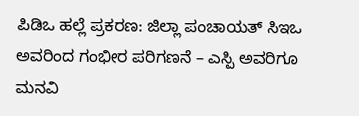ಪಿಡಿಒ ಹಲ್ಲೆ ಪ್ರಕರಣ: ಜಿಲ್ಲಾ ಪಂಚಾಯತ್ ಸಿಇಒ ಅವರಿಂದ ಗಂಭೀರ ಪರಿಗಣನೆ – ಎಸ್ಪಿ ಅವರಿಗೂ ಮನವಿ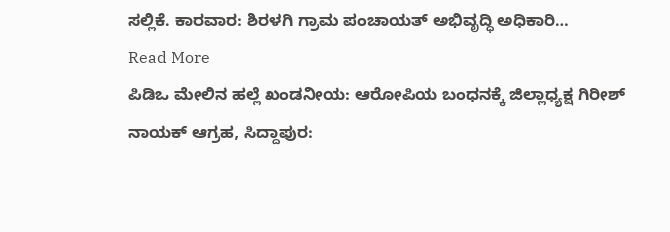ಸಲ್ಲಿಕೆ. ಕಾರವಾರ: ಶಿರಳಗಿ ಗ್ರಾಮ ಪಂಚಾಯತ್ ಅಭಿವೃದ್ಧಿ ಅಧಿಕಾರಿ…
Read More
ಪಿಡಿಒ ಮೇಲಿನ ಹಲ್ಲೆ ಖಂಡನೀಯ: ಆರೋಪಿಯ ಬಂಧನಕ್ಕೆ ಜಿಲ್ಲಾಧ್ಯಕ್ಷ ಗಿರೀಶ್ ನಾಯಕ್ ಆಗ್ರಹ, ಸಿದ್ದಾಪುರ: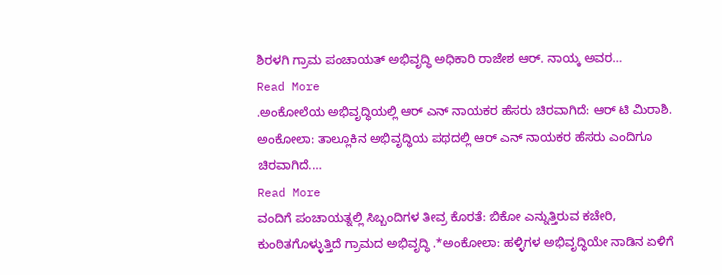ಶಿರಳಗಿ ಗ್ರಾಮ ಪಂಚಾಯತ್ ಅಭಿವೃದ್ಧಿ ಅಧಿಕಾರಿ ರಾಜೇಶ ಆರ್. ನಾಯ್ಕ ಅವರ…
Read More
.ಅಂಕೋಲೆಯ ಅಭಿವೃದ್ಧಿಯಲ್ಲಿ ಆರ್ ಎನ್ ನಾಯಕರ ಹೆಸರು ಚಿರವಾಗಿದೆ: ಆರ್ ಟಿ ಮಿರಾಶಿ. ಅಂಕೋಲಾ: ತಾಲ್ಲೂಕಿನ ಅಭಿವೃದ್ಧಿಯ ಪಥದಲ್ಲಿ ಆರ್ ಎನ್ ನಾಯಕರ ಹೆಸರು ಎಂದಿಗೂ ಚಿರವಾಗಿದೆ.…
Read More
ವಂದಿಗೆ ಪಂಚಾಯತ್ನಲ್ಲಿ ಸಿಬ್ಬಂದಿಗಳ ತೀವ್ರ ಕೊರತೆ: ಬಿಕೋ ಎನ್ನುತ್ತಿರುವ ಕಚೇರಿ, ಕುಂಠಿತಗೊಳ್ಳುತ್ತಿದೆ ಗ್ರಾಮದ ಅಭಿವೃದ್ಧಿ .*ಅಂಕೋಲಾ: ಹಳ್ಳಿಗಳ ಅಭಿವೃದ್ಧಿಯೇ ನಾಡಿನ ಏಳಿಗೆ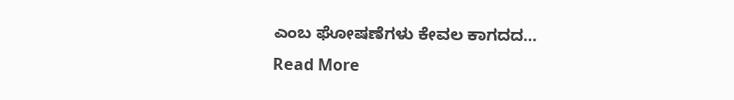ಎಂಬ ಘೋಷಣೆಗಳು ಕೇವಲ ಕಾಗದದ…
Read More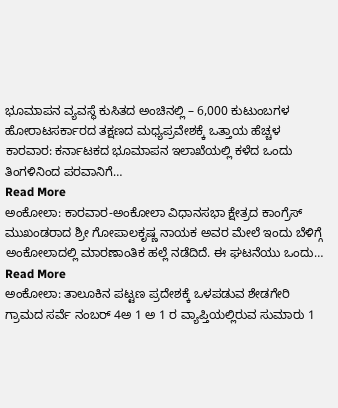ಭೂಮಾಪನ ವ್ಯವಸ್ಥೆ ಕುಸಿತದ ಅಂಚಿನಲ್ಲಿ – 6,000 ಕುಟುಂಬಗಳ ಹೋರಾಟಸರ್ಕಾರದ ತಕ್ಷಣದ ಮಧ್ಯಪ್ರವೇಶಕ್ಕೆ ಒತ್ತಾಯ ಹೆಚ್ಚಳ ಕಾರವಾರ: ಕರ್ನಾಟಕದ ಭೂಮಾಪನ ಇಲಾಖೆಯಲ್ಲಿ ಕಳೆದ ಒಂದು ತಿಂಗಳಿನಿಂದ ಪರವಾನಿಗೆ…
Read More
ಅಂಕೋಲಾ: ಕಾರವಾರ-ಅಂಕೋಲಾ ವಿಧಾನಸಭಾ ಕ್ಷೇತ್ರದ ಕಾಂಗ್ರೆಸ್ ಮುಖಂಡರಾದ ಶ್ರೀ ಗೋಪಾಲಕೃಷ್ಣ ನಾಯಕ ಅವರ ಮೇಲೆ ಇಂದು ಬೆಳಿಗ್ಗೆ ಅಂಕೋಲಾದಲ್ಲಿ ಮಾರಣಾಂತಿಕ ಹಲ್ಲೆ ನಡೆದಿದೆ. ಈ ಘಟನೆಯು ಒಂದು…
Read More
ಅಂಕೋಲಾ: ತಾಲೂಕಿನ ಪಟ್ಟಣ ಪ್ರದೇಶಕ್ಕೆ ಒಳಪಡುವ ಶೇಡಗೇರಿ ಗ್ರಾಮದ ಸರ್ವೆ ನಂಬರ್ 4ಅ 1 ಅ 1 ರ ವ್ಯಾಪ್ತಿಯಲ್ಲಿರುವ ಸುಮಾರು 1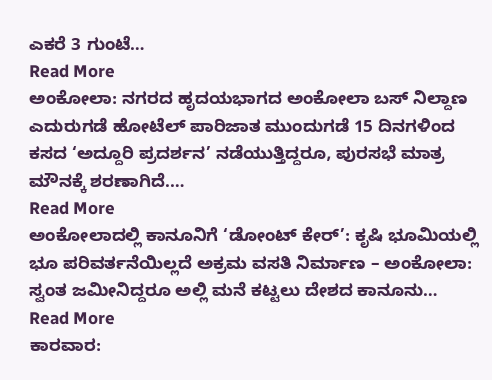ಎಕರೆ 3 ಗುಂಟೆ…
Read More
ಅಂಕೋಲಾ: ನಗರದ ಹೃದಯಭಾಗದ ಅಂಕೋಲಾ ಬಸ್ ನಿಲ್ದಾಣ ಎದುರುಗಡೆ ಹೋಟೆಲ್ ಪಾರಿಜಾತ ಮುಂದುಗಡೆ 15 ದಿನಗಳಿಂದ ಕಸದ ‘ಅದ್ದೂರಿ ಪ್ರದರ್ಶನ’ ನಡೆಯುತ್ತಿದ್ದರೂ, ಪುರಸಭೆ ಮಾತ್ರ ಮೌನಕ್ಕೆ ಶರಣಾಗಿದೆ.…
Read More
ಅಂಕೋಲಾದಲ್ಲಿ ಕಾನೂನಿಗೆ ‘ಡೋಂಟ್ ಕೇರ್’: ಕೃಷಿ ಭೂಮಿಯಲ್ಲಿ ಭೂ ಪರಿವರ್ತನೆಯಿಲ್ಲದೆ ಅಕ್ರಮ ವಸತಿ ನಿರ್ಮಾಣ – ಅಂಕೋಲಾ: ಸ್ವಂತ ಜಮೀನಿದ್ದರೂ ಅಲ್ಲಿ ಮನೆ ಕಟ್ಟಲು ದೇಶದ ಕಾನೂನು…
Read More
ಕಾರವಾರ: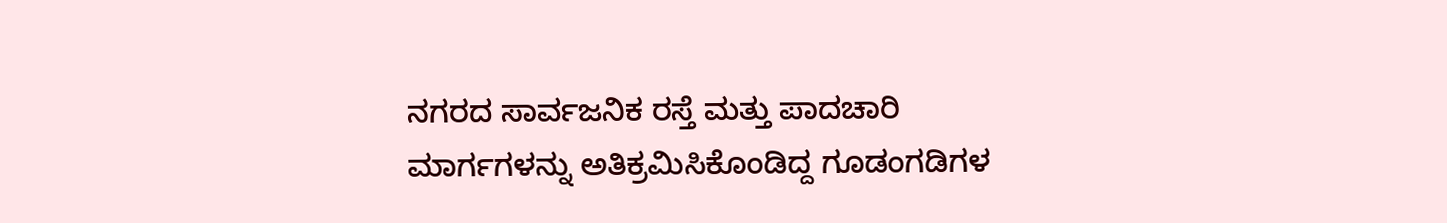ನಗರದ ಸಾರ್ವಜನಿಕ ರಸ್ತೆ ಮತ್ತು ಪಾದಚಾರಿ ಮಾರ್ಗಗಳನ್ನು ಅತಿಕ್ರಮಿಸಿಕೊಂಡಿದ್ದ ಗೂಡಂಗಡಿಗಳ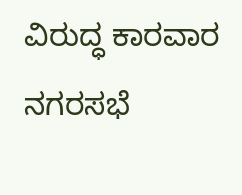ವಿರುದ್ಧ ಕಾರವಾರ ನಗರಸಭೆ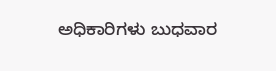ಅಧಿಕಾರಿಗಳು ಬುಧವಾರ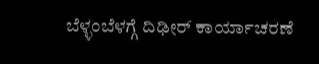ಬೆಳ್ಳಂಬೆಳಗ್ಗೆ ದಿಢೀರ್ ಕಾರ್ಯಾಚರಣೆ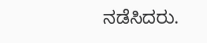ನಡೆಸಿದರು.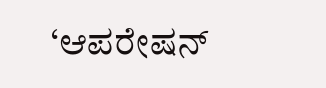‘ಆಪರೇಷನ್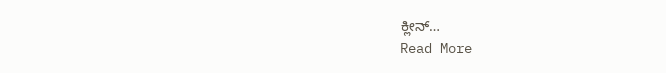ಕ್ಲೀನ್…
Read More